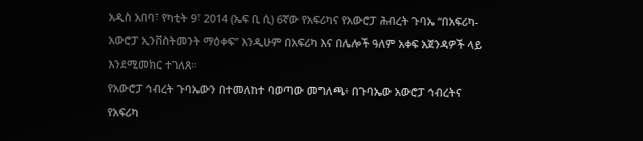አዲስ አበባ፣ የካቲት 9፣ 2014 (ኤፍ ቢ ሲ) 6ኛው የአፍሪካና የአውሮፓ ሕብረት ጉባኤ “በአፍሪካ-አውሮፓ ኢንቨስትመንት ማዕቀፍ” እንዲሁም በአፍሪካ እና በሌሎች ዓለም አቀፍ አጀንዳዎች ላይ እንደሚመክር ተገለጸ።
የአውሮፓ ኅብረት ጉባኤውን በተመለከተ ባወጣው መግለጫ፥ በጉባኤው አውሮፓ ኅብረትና የአፍሪካ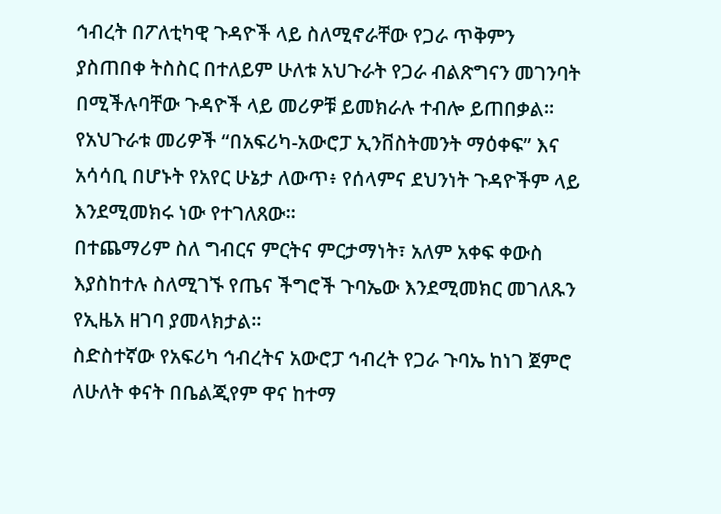ኅብረት በፖለቲካዊ ጉዳዮች ላይ ስለሚኖራቸው የጋራ ጥቅምን ያስጠበቀ ትስስር በተለይም ሁለቱ አህጉራት የጋራ ብልጽግናን መገንባት በሚችሉባቸው ጉዳዮች ላይ መሪዎቹ ይመክራሉ ተብሎ ይጠበቃል።
የአህጉራቱ መሪዎች “በአፍሪካ-አውሮፓ ኢንቨስትመንት ማዕቀፍ” እና አሳሳቢ በሆኑት የአየር ሁኔታ ለውጥ፥ የሰላምና ደህንነት ጉዳዮችም ላይ እንደሚመክሩ ነው የተገለጸው።
በተጨማሪም ስለ ግብርና ምርትና ምርታማነት፣ አለም አቀፍ ቀውስ እያስከተሉ ስለሚገኙ የጤና ችግሮች ጉባኤው እንደሚመክር መገለጹን የኢዜአ ዘገባ ያመላክታል።
ስድስተኛው የአፍሪካ ኅብረትና አውሮፓ ኅብረት የጋራ ጉባኤ ከነገ ጀምሮ ለሁለት ቀናት በቤልጂየም ዋና ከተማ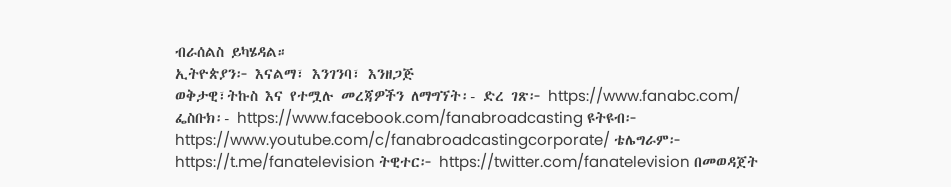ብራሰልስ ይካሄዳል።
ኢትዮጵያን፦ እናልማ፣ እንገንባ፣ እንዘጋጅ
ወቅታዊ፣ትኩስ እና የተሟሉ መረጃዎችን ለማግኘት፡- ድረ ገጽ፦ https://www.fanabc.com/ ፌስቡክ፡- https://www.facebook.com/fanabroadcasting ዩትዩብ፦ https://www.youtube.com/c/fanabroadcastingcorporate/ ቴሌግራም፦ https://t.me/fanatelevision ትዊተር፦ https://twitter.com/fanatelevision በመወዳጀት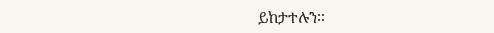ይከታተሉን፡፡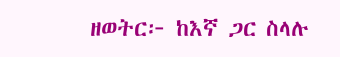ዘወትር፦ ከእኛ ጋር ስላሉ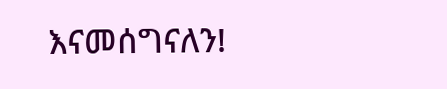እናመሰግናለን!